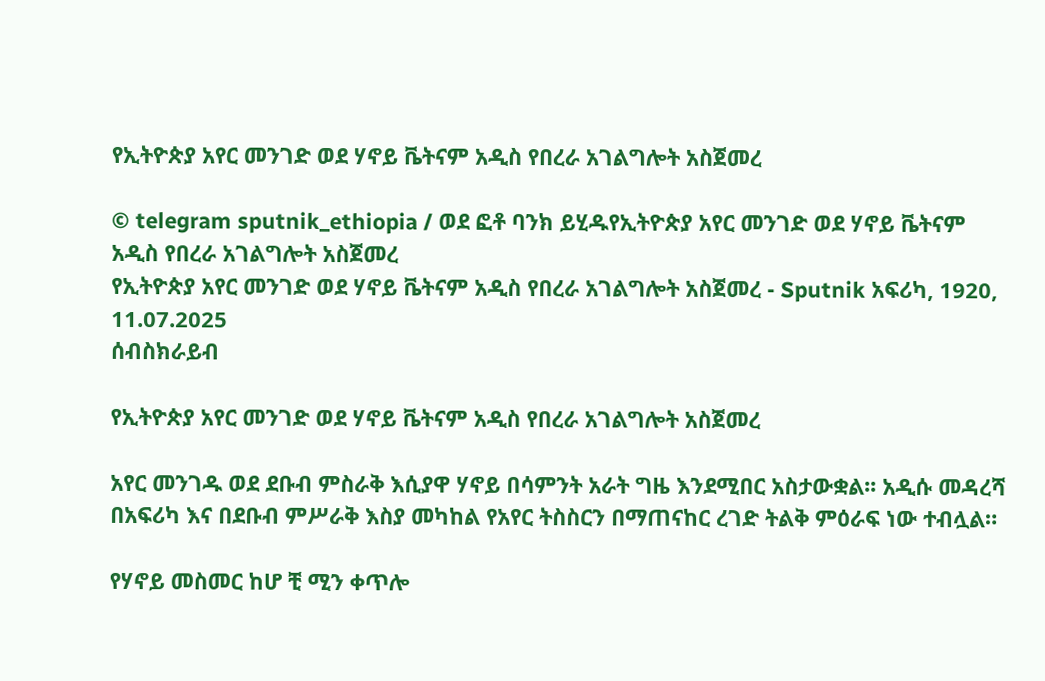የኢትዮጵያ አየር መንገድ ወደ ሃኖይ ቬትናም አዲስ የበረራ አገልግሎት አስጀመረ

© telegram sputnik_ethiopia / ወደ ፎቶ ባንክ ይሂዱየኢትዮጵያ አየር መንገድ ወደ ሃኖይ ቬትናም አዲስ የበረራ አገልግሎት አስጀመረ
የኢትዮጵያ አየር መንገድ ወደ ሃኖይ ቬትናም አዲስ የበረራ አገልግሎት አስጀመረ - Sputnik አፍሪካ, 1920, 11.07.2025
ሰብስክራይብ

የኢትዮጵያ አየር መንገድ ወደ ሃኖይ ቬትናም አዲስ የበረራ አገልግሎት አስጀመረ

አየር መንገዱ ወደ ደቡብ ምስራቅ እሲያዋ ሃኖይ በሳምንት አራት ግዜ እንደሚበር አስታውቋል፡፡ አዲሱ መዳረሻ በአፍሪካ እና በደቡብ ምሥራቅ እስያ መካከል የአየር ትስስርን በማጠናከር ረገድ ትልቅ ምዕራፍ ነው ተብሏል።

የሃኖይ መስመር ከሆ ቺ ሚን ቀጥሎ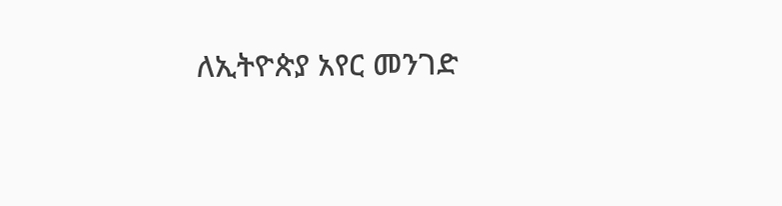ለኢትዮጵያ አየር መንገድ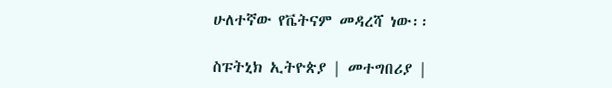ሁለተኛው የቬትናም መዳረሻ ነው፡፡

ስፑትኒክ ኢትዮጵያ | መተግበሪያ |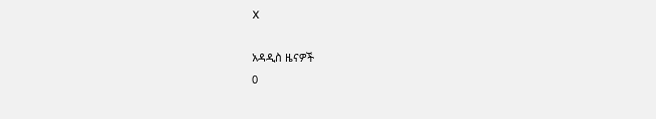X

አዳዲስ ዜናዎች
0